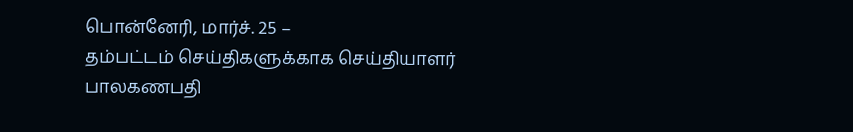பொன்னேரி, மார்ச். 25 –
தம்பட்டம் செய்திகளுக்காக செய்தியாளர் பாலகணபதி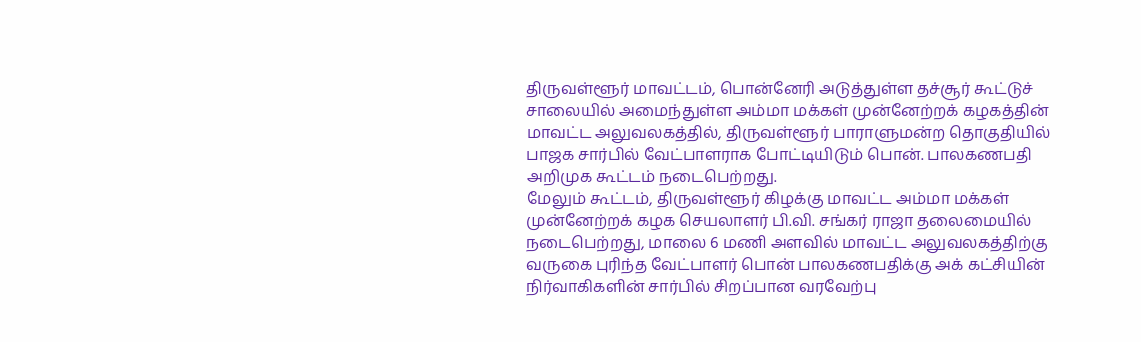திருவள்ளூர் மாவட்டம், பொன்னேரி அடுத்துள்ள தச்சூர் கூட்டுச் சாலையில் அமைந்துள்ள அம்மா மக்கள் முன்னேற்றக் கழகத்தின் மாவட்ட அலுவலகத்தில், திருவள்ளூர் பாராளுமன்ற தொகுதியில் பாஜக சார்பில் வேட்பாளராக போட்டியிடும் பொன். பாலகணபதி அறிமுக கூட்டம் நடைபெற்றது.
மேலும் கூட்டம், திருவள்ளூர் கிழக்கு மாவட்ட அம்மா மக்கள் முன்னேற்றக் கழக செயலாளர் பி.வி. சங்கர் ராஜா தலைமையில் நடைபெற்றது, மாலை 6 மணி அளவில் மாவட்ட அலுவலகத்திற்கு வருகை புரிந்த வேட்பாளர் பொன் பாலகணபதிக்கு அக் கட்சியின் நிர்வாகிகளின் சார்பில் சிறப்பான வரவேற்பு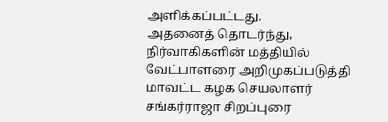அளிக்கப்பட்டது.
அதனைத் தொடர்ந்து, நிர்வாகிகளின் மத்தியில் வேட்பாளரை அறிமுகப்படுத்தி மாவட்ட கழக செயலாளர் சங்கர்ராஜா சிறப்புரை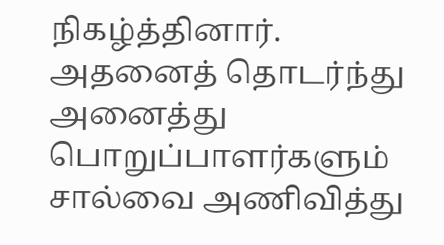நிகழ்த்தினார். அதனைத் தொடர்ந்து அனைத்து பொறுப்பாளர்களும் சால்வை அணிவித்து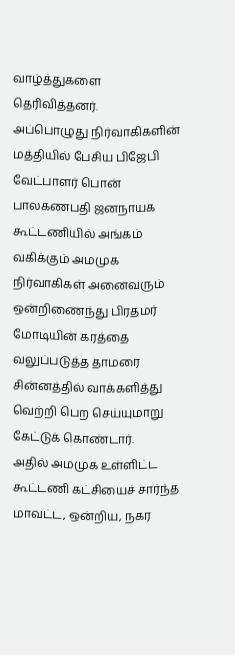வாழ்த்துகளை தெரிவித்தனர்.
அப்பொழுது நிர்வாகிகளின் மத்தியில் பேசிய பிஜேபி வேட்பாளர் பொன் பாலகணபதி ஜனநாயக கூட்டணியில் அங்கம் வகிக்கும் அமமுக நிர்வாகிகள் அனைவரும் ஒன்றிணைந்து பிரதமர் மோடியின் கரத்தை வலுப்படுத்த தாமரை சின்னத்தில் வாக்களித்து வெற்றி பெற செய்யுமாறு கேட்டுக் கொண்டார்.
அதில் அமமுக உள்ளிட்ட கூட்டணி கட்சியைச் சார்ந்த மாவட்ட, ஒன்றிய, நகர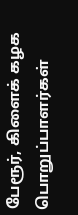பேரூர், கிளைக் கழக பொறுப்பாளர்கள்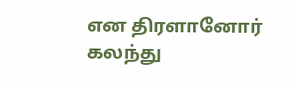என திரளானோர் கலந்து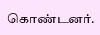கொண்டனர்.